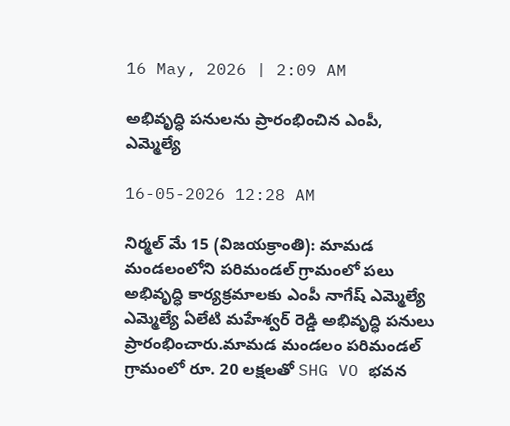16 May, 2026 | 2:09 AM

అభివృద్ధి పనులను ప్రారంభించిన ఎంపీ, ఎమ్మెల్యే

16-05-2026 12:28 AM

నిర్మల్ మే 15 (విజయక్రాంతి): మామడ మండలంలోని పరిమండల్ గ్రామంలో పలు అభివృద్ధి కార్యక్రమాలకు ఎంపీ నాగేష్ ఎమ్మెల్యే ఎమ్మెల్యే ఏలేటి మహేశ్వర్ రెడ్డి అభివృద్ధి పనులు ప్రారంభించారు.మామడ మండలం పరిమండల్ గ్రామంలో రూ. 20 లక్షలతో SHG VO భవన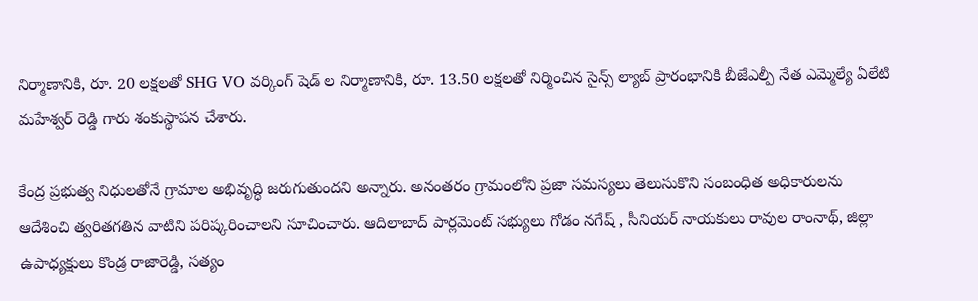నిర్మాణానికి, రూ. 20 లక్షలతో SHG VO వర్కింగ్ షెడ్ ల నిర్మాణానికి, రూ. 13.50 లక్షలతో నిర్మించిన సైన్స్ ల్యాబ్ ప్రారంభానికి బీజేఎల్పీ నేత ఎమ్మెల్యే ఏలేటి మహేశ్వర్ రెడ్డి గారు శంకుస్థాపన చేశారు.

కేంద్ర ప్రభుత్వ నిధులతోనే గ్రామాల అభివృద్ధి జరుగుతుందని అన్నారు. అనంతరం గ్రామంలోని ప్రజా సమస్యలు తెలుసుకొని సంబంధిత అధికారులను ఆదేశించి త్వరితగతిన వాటిని పరిష్కరించాలని సూచించారు. ఆదిలాబాద్ పార్లమెంట్ సభ్యులు గోడం నగేష్ , సీనియర్ నాయకులు రావుల రాంనాథ్, జిల్లా ఉపాధ్యక్షులు కొండ్ర రాజారెడ్డి, సత్యం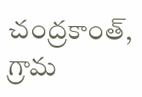చంద్రకాంత్, గ్రామ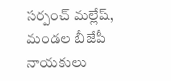సర్పంచ్ మల్లేష్, మండల బీజేపీ నాయకులు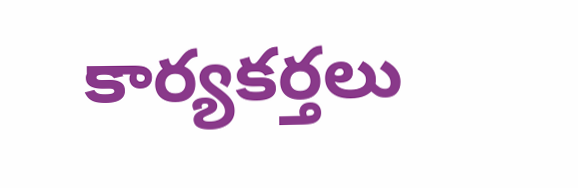కార్యకర్తలు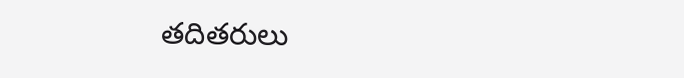తదితరులు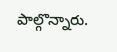పాల్గొన్నారు.